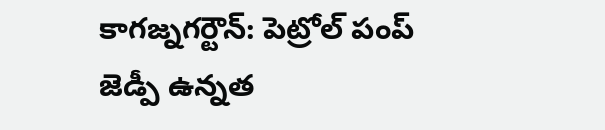కాగజ్నగర్టౌన్: పెట్రోల్ పంప్ జెడ్పీ ఉన్నత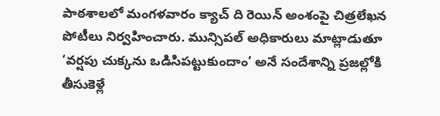పాఠశాలలో మంగళవారం క్యాచ్ ది రెయిన్ అంశంపై చిత్రలేఖన పోటీలు నిర్వహించారు. మున్సిపల్ అధికారులు మాట్లాడుతూ ‘వర్షపు చుక్కను ఒడిసిపట్టుకుందాం’ అనే సందేశాన్ని ప్రజల్లోకి తీసుకెళ్లే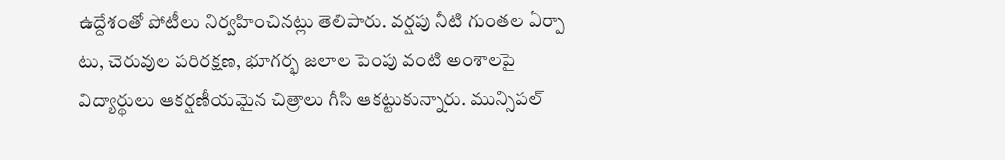ఉద్దేశంతో పోటీలు నిర్వహించినట్లు తెలిపారు. వర్షపు నీటి గుంతల ఏర్పా టు, చెరువుల పరిరక్షణ, భూగర్భ జలాల పెంపు వంటి అంశాలపై విద్యార్థులు ఆకర్షణీయమైన చిత్రాలు గీసి ఆకట్టుకున్నారు. మున్సిపల్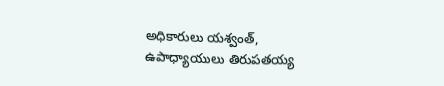అధికారులు యశ్వంత్, ఉపాధ్యాయులు తిరుపతయ్య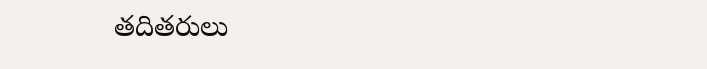తదితరులు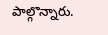పాల్గొన్నారు.